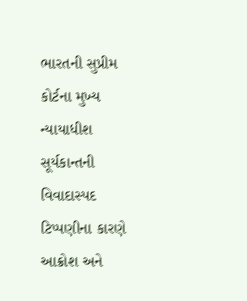ભારતની સુપ્રીમ કોર્ટના મુખ્ય ન્યાયાધીશ સૂર્યકાન્તની વિવાદાસ્પદ ટિપ્પણીના કારણે આક્રોશ અને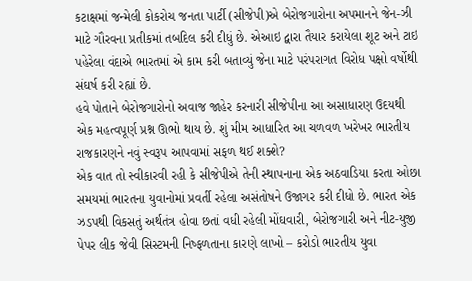કટાક્ષમાં જન્મેલી કોકરોચ જનતા પાર્ટી (સીજેપી)એ બેરોજગારોના અપમાનને જેન-ઝી માટે ગૌરવના પ્રતીકમાં તબદિલ કરી દીધું છે. એઆઇ દ્વારા તૈયાર કરાયેલા શૂટ અને ટાઇ પહેરેલા વંદાએ ભારતમાં એ કામ કરી બતાવ્યું જેના માટે પરંપરાગત વિરોધ પક્ષો વર્ષોથી સંઘર્ષ કરી રહ્યાં છે.
હવે પોતાને બેરોજગારોનો અવાજ જાહેર કરનારી સીજેપીના આ અસાધારણ ઉદયથી એક મહત્વપૂર્ણ પ્રશ્ન ઊભો થાય છે. શું મીમ આધારિત આ ચળવળ ખરેખર ભારતીય રાજકારણને નવું સ્વરૂપ આપવામાં સફળ થઈ શક્શે?
એક વાત તો સ્વીકારવી રહી કે સીજેપીએ તેની સ્થાપનાના એક અઠવાડિયા કરતા ઓછા સમયમાં ભારતના યુવાનોમાં પ્રવર્તી રહેલા અસંતોષને ઉજાગર કરી દીધો છે. ભારત એક ઝડપથી વિકસતું અર્થતંત્ર હોવા છતાં વધી રહેલી મોંઘવારી, બેરોજગારી અને નીટ-યુજી પેપર લીક જેવી સિસ્ટમની નિષ્ફળતાના કારણે લાખો – કરોડો ભારતીય યુવા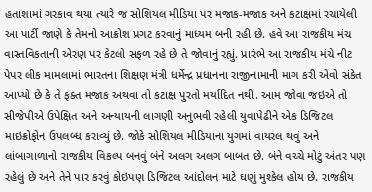હતાશામાં ગરકાવ થયા ત્યારે જ સોશિયલ મીડિયા પર મજાક-મજાક અને કટાક્ષમાં રચાયેલી આ પાર્ટી જાણે કે તેમનો આક્રોશ પ્રગટ કરવાનું માધ્યમ બની રહી છે. હવે આ રાજકીય મંચ વાસ્તવિકતાની એરણ પર કેટલો સફળ રહે છે તે જોવાનું રહ્યું. પ્રારંભે આ રાજકીય મંચે નીટ પેપર લીક મામલામાં ભારતના શિક્ષણ મંત્રી ધર્મેન્દ્ર પ્રધાનના રાજીનામાની માગ કરી એવો સંકેત આપ્યો છે કે તે ફક્ત મજાક અથવા તો કટાક્ષ પુરતો મર્યાદિત નથી. આમ જોવા જઇએ તો સીજેપીએ ઉપેક્ષિત અને અન્યાયની લાગણી અનુભવી રહેલી યુવાપેઢીને એક ડિજિટલ માઇક્રોફોન ઉપલબ્ધ કરાવ્યું છે. જોકે સોશિયલ મીડિયાના યુગમાં વાયરલ થવું અને લાંબાગાળાનો રાજકીય વિકલ્પ બનવું બંને અલગ અલગ બાબત છે. બંને વચ્ચે મોટું અંતર પણ રહેલું છે અને તેને પાર કરવું કોઇપણ ડિજિટલ આંદોલન માટે ઘણું મુશ્કેલ હોય છે. રાજકીય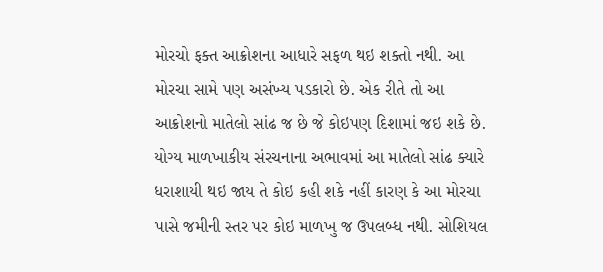મોરચો ફક્ત આક્રોશના આધારે સફળ થઇ શક્તો નથી. આ મોરચા સામે પણ અસંખ્ય પડકારો છે. એક રીતે તો આ આક્રોશનો માતેલો સાંઢ જ છે જે કોઇપણ દિશામાં જઇ શકે છે. યોગ્ય માળખાકીય સંરચનાના અભાવમાં આ માતેલો સાંઢ ક્યારે ધરાશાયી થઇ જાય તે કોઇ કહી શકે નહીં કારણ કે આ મોરચા પાસે જમીની સ્તર પર કોઇ માળખુ જ ઉપલબ્ધ નથી. સોશિયલ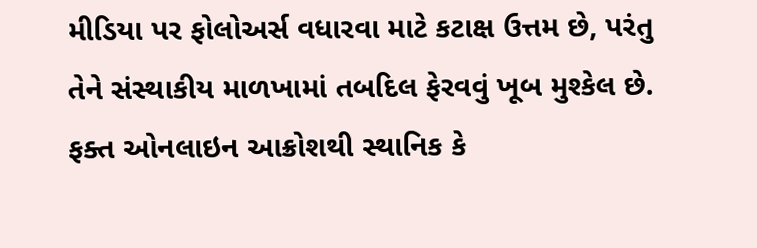મીડિયા પર ફોલોઅર્સ વધારવા માટે કટાક્ષ ઉત્તમ છે, પરંતુ તેને સંસ્થાકીય માળખામાં તબદિલ ફેરવવું ખૂબ મુશ્કેલ છે. ફક્ત ઓનલાઇન આક્રોશથી સ્થાનિક કે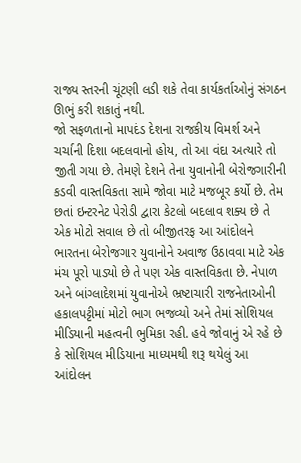રાજ્ય સ્તરની ચૂંટણી લડી શકે તેવા કાર્યકર્તાઓનું સંગઠન ઊભું કરી શકાતું નથી.
જો સફળતાનો માપદંડ દેશના રાજકીય વિમર્શ અને ચર્ચાની દિશા બદલવાનો હોય, તો આ વંદા અત્યારે તો જીતી ગયા છે. તેમણે દેશને તેના યુવાનોની બેરોજગારીની કડવી વાસ્તવિકતા સામે જોવા માટે મજબૂર કર્યો છે. તેમ છતાં ઇન્ટરનેટ પેરોડી દ્વારા કેટલો બદલાવ શક્ય છે તે એક મોટો સવાલ છે તો બીજીતરફ આ આંદોલને ભારતના બેરોજગાર યુવાનોને અવાજ ઉઠાવવા માટે એક મંચ પૂરો પાડ્યો છે તે પણ એક વાસ્તવિકતા છે. નેપાળ અને બાંગ્લાદેશમાં યુવાનોએ ભ્રષ્ટાચારી રાજનેતાઓની હકાલપટ્ટીમાં મોટો ભાગ ભજવ્યો અને તેમાં સોશિયલ મીડિયાની મહત્વની ભુમિકા રહી. હવે જોવાનું એ રહે છે કે સોશિયલ મીડિયાના માધ્યમથી શરૂ થયેલું આ આંદોલન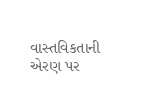વાસ્તવિકતાની એરણ પર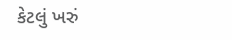કેટલું ખરું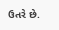ઉતરે છે.